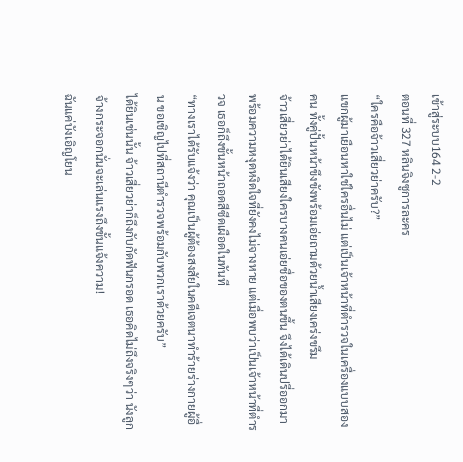เข้าสู่ระบบ164 2-2
ตอนที่ 327 หลินจิงซูการละคร
“ใครคือจ้าวเสี่ยวย่าครับ?”
แขกผู้มาเยือนหาใช่ใครอื่นไม่ แต่เป็นเจ้าหน้าที่ตำรวจในเครื่องแบบสองคน ทั้งคู่ปั้นหน้าขึงขังพร้อมเอ่ยถามด้วยน้ำเสียงเคร่งขรึม
จ้าวเสี่ยวย่าได้ยินเสียงใครบางคนเอ่ยชื่อของตนขึ้น จึงได้เดินปรี่ออกมาพร้อมความหงุดหงิดใจที่ยังคงไม่จางหาย แต่เมื่อพบว่าเป็นเจ้าหน้าที่ตำรวจ เธอก็ถึงขั้นหน้าถอดสีซีดเผือดในทันที
“ทางเราได้รับแจ้งว่า คุณเป็นผู้ต้องสงสัยในคดีเจตนาทำร้ายร่างกายผู้อื่น ขอเชิญไปที่สถานีตำรวจพร้อมกับพวกเราด้วยครับ”
ได้ยินเช่นนั้น จ้าวเสี่ยวย่าก็ถึงกับกัดฟันกรอด เธอคิดไม่ถึงจริงๆว่า นังลูกจ้างกระจอกนั่นจะเล่นแรงถึงขั้นแจ้งความ!
ฉันแค่บังเอิญโยน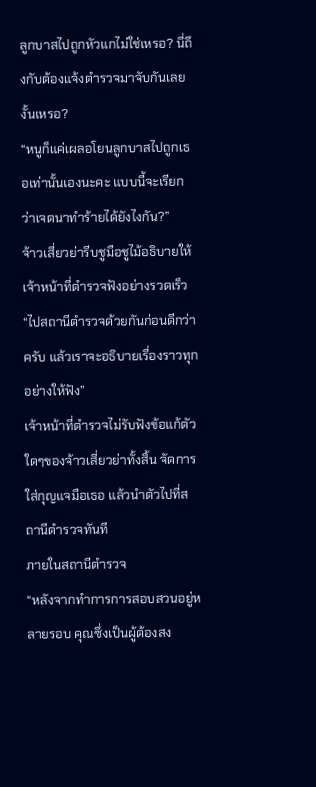ลูกบาสไปถูกหัวแกไม่ใช่เหรอ? นี่ถึงกับต้องแจ้งตำรวจมาจับกันเลยงั้นเหรอ?
“หนูก็แค่เผลอโยนลูกบาสไปถูกเธอเท่านั้นเองนะคะ แบบนี้จะเรียกว่าเจตนาทำร้ายได้ยังไงกัน?”
จ้าวเสี่ยวย่ารีบชูมือชูไม้อธิบายให้เจ้าหน้าที่ตำรวจฟังอย่างรวดเร็ว
“ไปสถานีตำรวจด้วยกันก่อนดีกว่าครับ แล้วเราจะอธิบายเรื่องราวทุกอย่างให้ฟัง”
เจ้าหน้าที่ตำรวจไม่รับฟังข้อแก้ตัวใดๆของจ้าวเสี่ยวย่าทั้งสิ้น จัดการใส่กุญแจมือเธอ แล้วนำตัวไปที่สถานีตำรวจทันที
ภายในสถานีตำรวจ
“หลังจากทำการการสอบสวนอยู่หลายรอบ คุณซึ่งเป็นผู้ต้องสง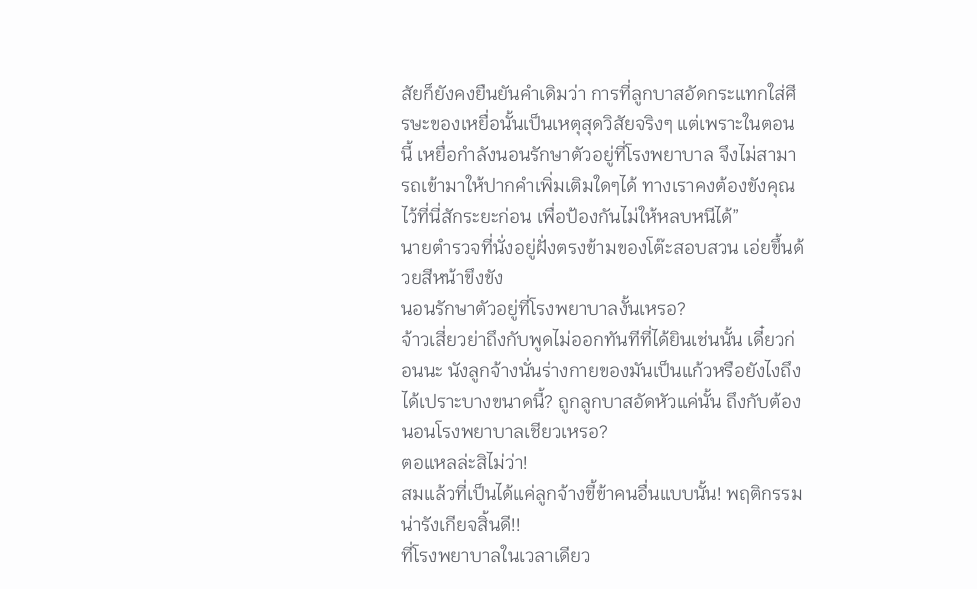สัยก็ยังคงยืนยันคำเดิมว่า การที่ลูกบาสอัดกระแทกใส่ศีรษะของเหยื่อนั้นเป็นเหตุสุดวิสัยจริงๆ แต่เพราะในตอนนี้ เหยื่อกำลังนอนรักษาตัวอยู่ที่โรงพยาบาล จึงไม่สามารถเข้ามาให้ปากคำเพิ่มเติมใดๆได้ ทางเราคงต้องขังคุณไว้ที่นี่สักระยะก่อน เพื่อป้องกันไม่ให้หลบหนีได้”
นายตำรวจที่นั่งอยู่ฝั่งตรงข้ามของโต๊ะสอบสวน เอ่ยขึ้นด้วยสีหน้าขึงขัง
นอนรักษาตัวอยู่ที่โรงพยาบาลงั้นเหรอ?
จ้าวเสี่ยวย่าถึงกับพูดไม่ออกทันทีที่ได้ยินเช่นนั้น เดี๋ยวก่อนนะ นังลูกจ้างนั่นร่างกายของมันเป็นแก้วหรือยังไงถึงได้เปราะบางขนาดนี้? ถูกลูกบาสอัดหัวแค่นั้น ถึงกับต้องนอนโรงพยาบาลเชียวเหรอ?
ตอแหลล่ะสิไม่ว่า!
สมแล้วที่เป็นได้แค่ลูกจ้างขี้ข้าคนอื่นแบบนั้น! พฤติกรรมน่ารังเกียจสิ้นดี!!
ที่โรงพยาบาลในเวลาเดียว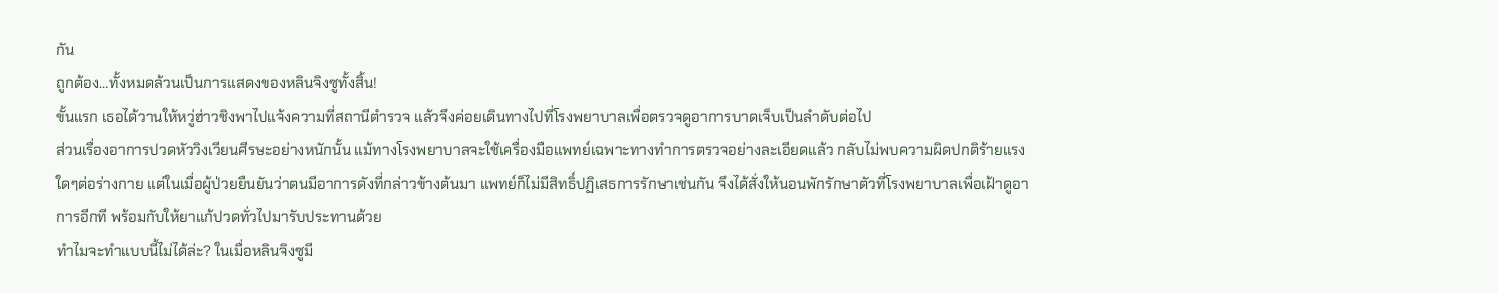กัน
ถูกต้อง…ทั้งหมดล้วนเป็นการแสดงของหลินจิงซูทั้งสิ้น!
ขั้นแรก เธอได้วานให้หวู่ฮ่าวชิงพาไปแจ้งความที่สถานีตำรวจ แล้วจึงค่อยเดินทางไปที่โรงพยาบาลเพื่อตรวจดูอาการบาดเจ็บเป็นลำดับต่อไป
ส่วนเรื่องอาการปวดหัววิงเวียนศีรษะอย่างหนักนั้น แม้ทางโรงพยาบาลจะใช้เครื่องมือแพทย์เฉพาะทางทำการตรวจอย่างละเอียดแล้ว กลับไม่พบความผิดปกติร้ายแรงใดๆต่อร่างกาย แต่ในเมื่อผู้ป่วยยืนยันว่าตนมีอาการดังที่กล่าวข้างต้นมา แพทย์ก็ไม่มีสิทธิ์ปฏิเสธการรักษาเช่นกัน จึงได้สั่งให้นอนพักรักษาตัวที่โรงพยาบาลเพื่อเฝ้าดูอาการอีกที พร้อมกับให้ยาแก้ปวดทั่วไปมารับประทานด้วย
ทำไมจะทำแบบนี้ไม่ได้ล่ะ? ในเมื่อหลินจิงซูมี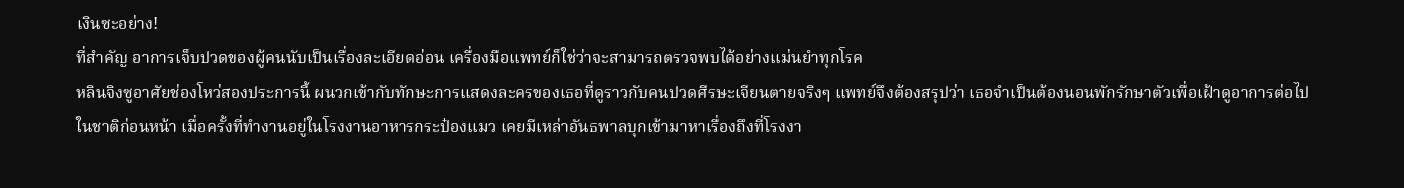เงินซะอย่าง!
ที่สำคัญ อาการเจ็บปวดของผู้คนนับเป็นเรื่องละเอียดอ่อน เครื่องมือแพทย์ก็ใช่ว่าจะสามารถตรวจพบได้อย่างแม่นยำทุกโรค
หลินจิงซูอาศัยช่องโหว่สองประการนี้ ผนวกเข้ากับทักษะการแสดงละครของเธอที่ดูราวกับคนปวดศีรษะเจียนตายจริงๆ แพทย์จึงต้องสรุปว่า เธอจำเป็นต้องนอนพักรักษาตัวเพื่อเฝ้าดูอาการต่อไป
ในชาติก่อนหน้า เมื่อครั้งที่ทำงานอยู่ในโรงงานอาหารกระป๋องแมว เคยมีเหล่าอันธพาลบุกเข้ามาหาเรื่องถึงที่โรงงา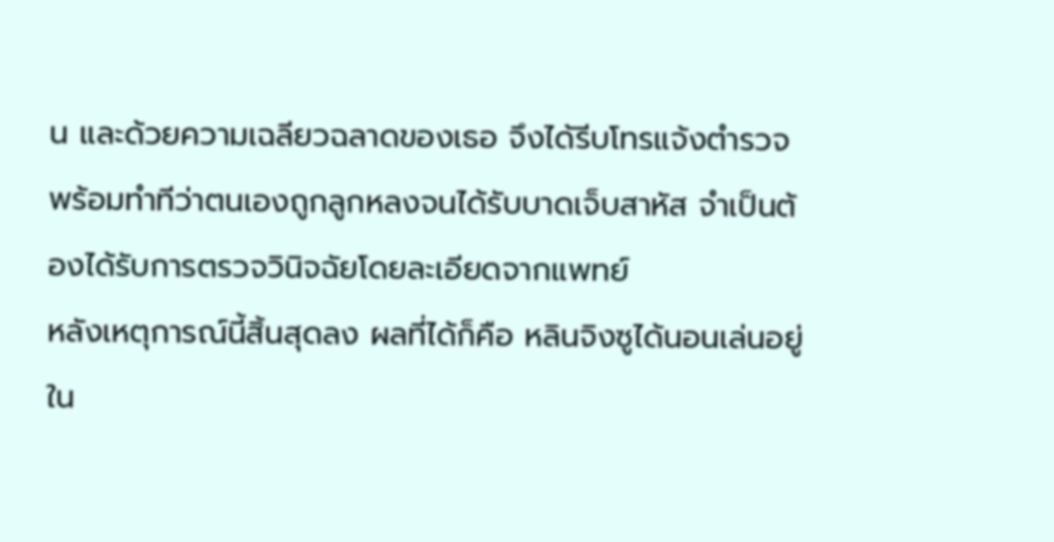น และด้วยความเฉลียวฉลาดของเธอ จึงได้รีบโทรแจ้งตำรวจ พร้อมทำทีว่าตนเองถูกลูกหลงจนได้รับบาดเจ็บสาหัส จำเป็นต้องได้รับการตรวจวินิจฉัยโดยละเอียดจากแพทย์
หลังเหตุการณ์นี้สิ้นสุดลง ผลที่ได้ก็คือ หลินจิงซูได้นอนเล่นอยู่ใน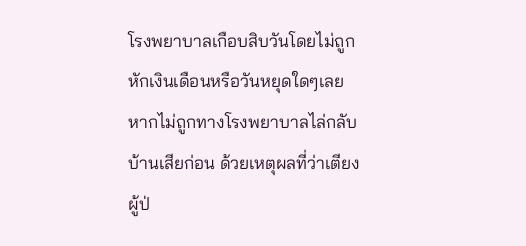โรงพยาบาลเกือบสิบวันโดยไม่ถูกหักเงินเดือนหรือวันหยุดใดๆเลย หากไม่ถูกทางโรงพยาบาลไล่กลับบ้านเสียก่อน ด้วยเหตุผลที่ว่าเตียงผู้ป่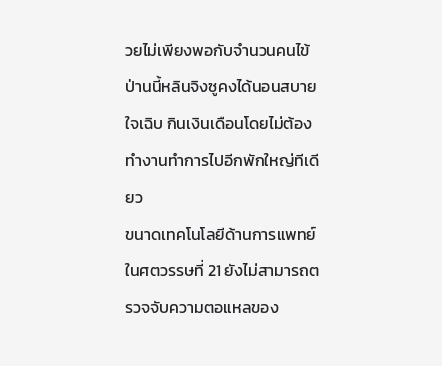วยไม่เพียงพอกับจำนวนคนไข้ ป่านนี้หลินจิงซูคงได้นอนสบายใจเฉิบ กินเงินเดือนโดยไม่ต้องทำงานทำการไปอีกพักใหญ่ทีเดียว
ขนาดเทคโนโลยีด้านการแพทย์ในศตวรรษที่ 21 ยังไม่สามารถตรวจจับความตอแหลของ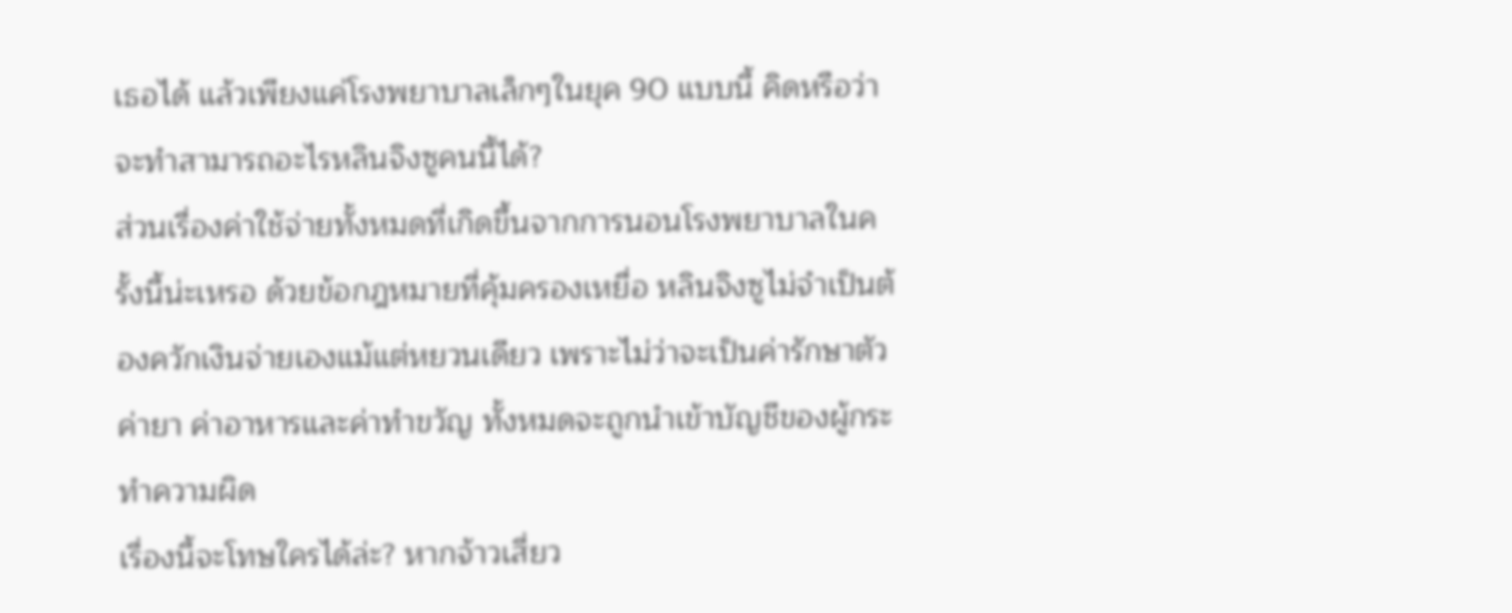เธอได้ แล้วเพียงแค่โรงพยาบาลเล็กๆในยุค 90 แบบนี้ คิดหรือว่าจะทำสามารถอะไรหลินจิงซูคนนี้ได้?
ส่วนเรื่องค่าใช้จ่ายทั้งหมดที่เกิดขึ้นจากการนอนโรงพยาบาลในครั้งนี้น่ะเหรอ ด้วยข้อกฎหมายที่คุ้มครองเหยื่อ หลินจิงซูไม่จำเป็นต้องควักเงินจ่ายเองแม้แต่หยวนเดียว เพราะไม่ว่าจะเป็นค่ารักษาตัว ค่ายา ค่าอาหารและค่าทำขวัญ ทั้งหมดจะถูกนำเข้าบัญชีของผู้กระทำความผิด
เรื่องนี้จะโทษใครได้ล่ะ? หากจ้าวเสี่ยว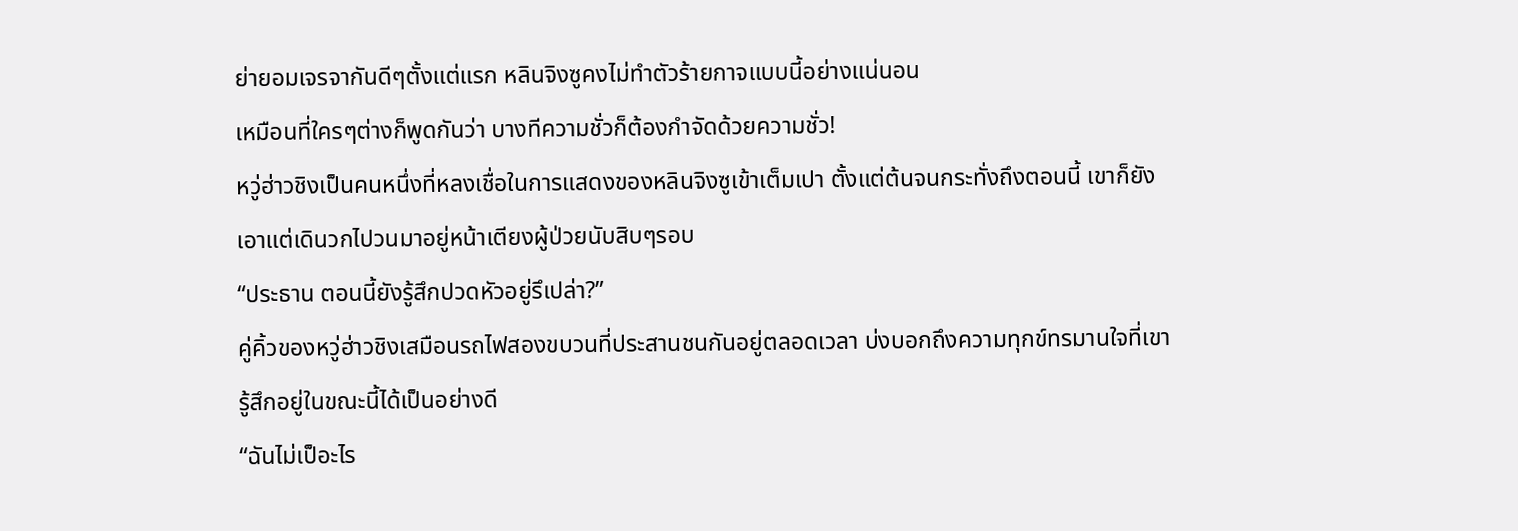ย่ายอมเจรจากันดีๆตั้งแต่แรก หลินจิงซูคงไม่ทำตัวร้ายกาจแบบนี้อย่างแน่นอน
เหมือนที่ใครๆต่างก็พูดกันว่า บางทีความชั่วก็ต้องกำจัดด้วยความชั่ว!
หวู่ฮ่าวชิงเป็นคนหนึ่งที่หลงเชื่อในการแสดงของหลินจิงซูเข้าเต็มเปา ตั้งแต่ต้นจนกระทั่งถึงตอนนี้ เขาก็ยังเอาแต่เดินวกไปวนมาอยู่หน้าเตียงผู้ป่วยนับสิบๆรอบ
“ประธาน ตอนนี้ยังรู้สึกปวดหัวอยู่รึเปล่า?”
คู่คิ้วของหวู่ฮ่าวชิงเสมือนรถไฟสองขบวนที่ประสานชนกันอยู่ตลอดเวลา บ่งบอกถึงความทุกข์ทรมานใจที่เขารู้สึกอยู่ในขณะนี้ได้เป็นอย่างดี
“ฉันไม่เป็อะไร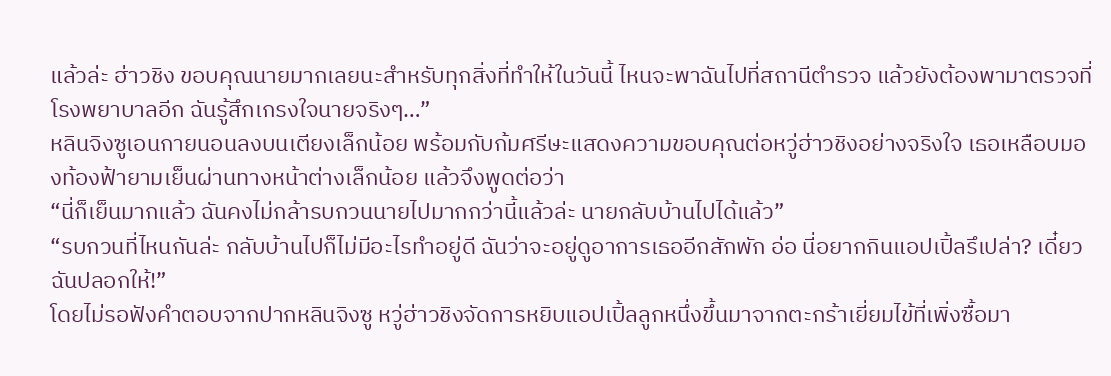แล้วล่ะ ฮ่าวชิง ขอบคุณนายมากเลยนะสำหรับทุกสิ่งที่ทำให้ในวันนี้ ไหนจะพาฉันไปที่สถานีตำรวจ แล้วยังต้องพามาตรวจที่โรงพยาบาลอีก ฉันรู้สึกเกรงใจนายจริงๆ…”
หลินจิงซูเอนกายนอนลงบนเตียงเล็กน้อย พร้อมกับก้มศรีษะแสดงความขอบคุณต่อหวู่ฮ่าวชิงอย่างจริงใจ เธอเหลือบมองท้องฟ้ายามเย็นผ่านทางหน้าต่างเล็กน้อย แล้วจึงพูดต่อว่า
“นี่ก็เย็นมากแล้ว ฉันคงไม่กล้ารบกวนนายไปมากกว่านี้แล้วล่ะ นายกลับบ้านไปได้แล้ว”
“รบกวนที่ไหนกันล่ะ กลับบ้านไปก็ไม่มีอะไรทำอยู่ดี ฉันว่าจะอยู่ดูอาการเธออีกสักพัก อ่อ นี่อยากกินแอปเปิ้ลรึเปล่า? เดี๋ยวฉันปลอกให้!”
โดยไม่รอฟังคำตอบจากปากหลินจิงซู หวู่ฮ่าวชิงจัดการหยิบแอปเปิ้ลลูกหนึ่งขึ้นมาจากตะกร้าเยี่ยมไข้ที่เพิ่งซื้อมา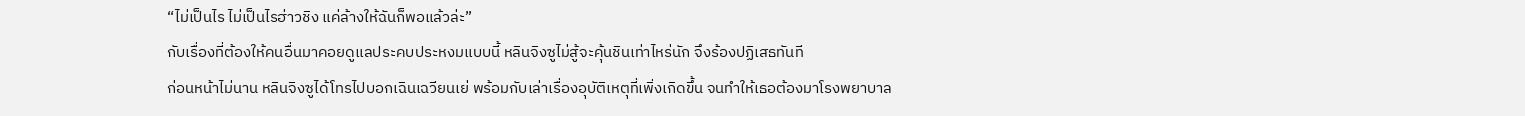“ไม่เป็นไร ไม่เป็นไรฮ่าวชิง แค่ล้างให้ฉันก็พอแล้วล่ะ”
กับเรื่องที่ต้องให้คนอื่นมาคอยดูแลประคบประหงมแบบนี้ หลินจิงซูไม่สู้จะคุ้นชินเท่าไหร่นัก จึงร้องปฏิเสธทันที
ก่อนหน้าไม่นาน หลินจิงซูได้โทรไปบอกเฉินเฉวียนเย่ พร้อมกับเล่าเรื่องอุบัติเหตุที่เพิ่งเกิดขึ้น จนทำให้เธอต้องมาโรงพยาบาล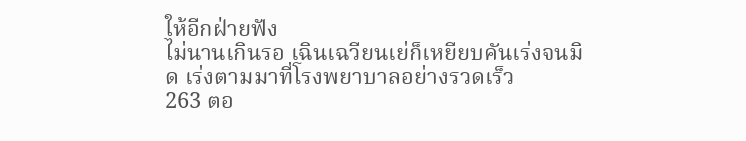ให้อีกฝ่ายฟัง
ไม่นานเกินรอ เฉินเฉวียนเย่ก็เหยียบคันเร่งจนมิด เร่งตามมาที่โรงพยาบาลอย่างรวดเร็ว
263 ตอ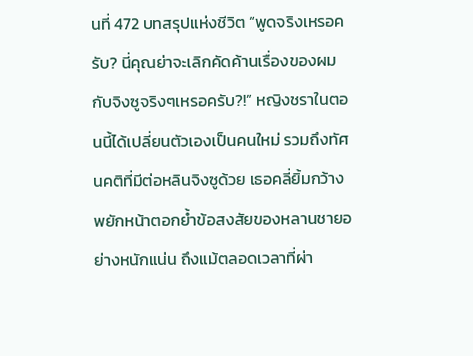นที่ 472 บทสรุปแห่งชีวิต “พูดจริงเหรอครับ? นี่คุณย่าจะเลิกคัดค้านเรื่องของผมกับจิงซูจริงๆเหรอครับ?!” หญิงชราในตอนนี้ได้เปลี่ยนตัวเองเป็นคนใหม่ รวมถึงทัศนคติที่มีต่อหลินจิงซูด้วย เธอคลี่ยิ้มกว้างพยักหน้าตอกย้ำข้อสงสัยของหลานชายอย่างหนักแน่น ถึงแม้ตลอดเวลาที่ผ่า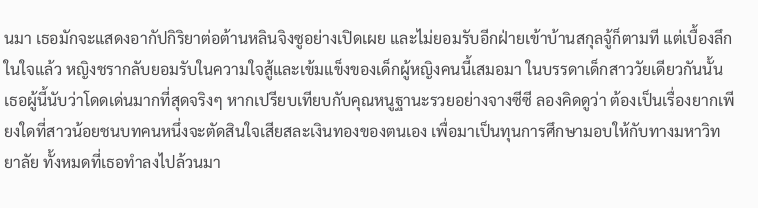นมา เธอมักจะแสดงอากัปกิริยาต่อต้านหลินจิงซูอย่างเปิดเผย และไม่ยอมรับอีกฝ่ายเข้าบ้านสกุลจู้ก็ตามที แต่เบื้องลึกในใจแล้ว หญิงชรากลับยอมรับในความใจสู้และเข้มแข็งของเด็กผู้หญิงคนนี้เสมอมา ในบรรดาเด็กสาววัยเดียวกันนั้น เธอผู้นี้นับว่าโดดเด่นมากที่สุดจริงๆ หากเปรียบเทียบกับคุณหนูฐานะรวยอย่างจางซีซี ลองคิดดูว่า ต้องเป็นเรื่องยากเพียงใดที่สาวน้อยชนบทคนหนึ่งจะตัดสินใจเสียสละเงินทองของตนเอง เพื่อมาเป็นทุนการศึกษามอบให้กับทางมหาวิทยาลัย ทั้งหมดที่เธอทำลงไปล้วนมา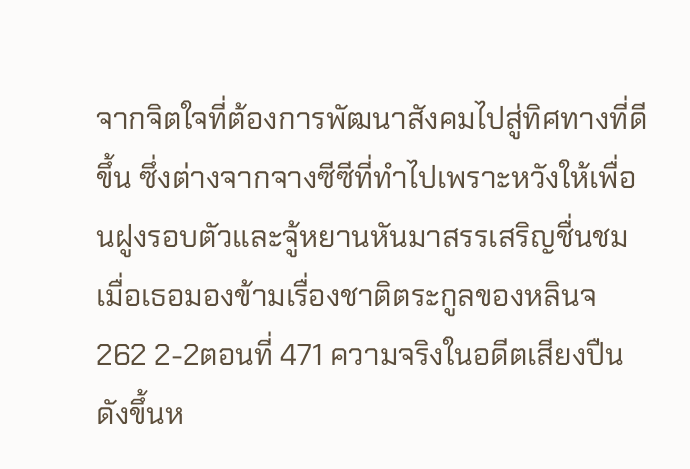จากจิตใจที่ต้องการพัฒนาสังคมไปสู่ทิศทางที่ดีขึ้น ซึ่งต่างจากจางซีซีที่ทำไปเพราะหวังให้เพื่อนฝูงรอบตัวและจู้หยานหันมาสรรเสริญชื่นชม เมื่อเธอมองข้ามเรื่องชาติตระกูลของหลินจ
262 2-2ตอนที่ 471 ความจริงในอดีตเสียงปืนดังขึ้นห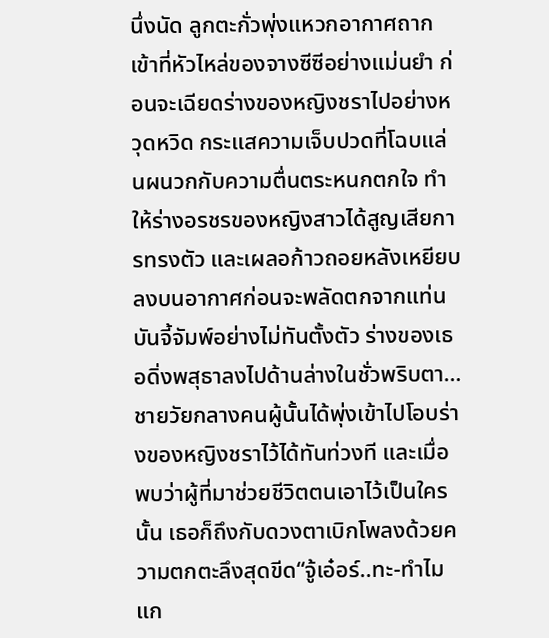นึ่งนัด ลูกตะกั่วพุ่งแหวกอากาศถากเข้าที่หัวไหล่ของจางซีซีอย่างแม่นยำ ก่อนจะเฉียดร่างของหญิงชราไปอย่างหวุดหวิด กระแสความเจ็บปวดที่โฉบแล่นผนวกกับความตื่นตระหนกตกใจ ทำให้ร่างอรชรของหญิงสาวได้สูญเสียการทรงตัว และเผลอก้าวถอยหลังเหยียบลงบนอากาศก่อนจะพลัดตกจากแท่นบันจี้จัมพ์อย่างไม่ทันตั้งตัว ร่างของเธอดิ่งพสุธาลงไปด้านล่างในชั่วพริบตา…ชายวัยกลางคนผู้นั้นได้พุ่งเข้าไปโอบร่างของหญิงชราไว้ได้ทันท่วงที และเมื่อพบว่าผู้ที่มาช่วยชีวิตตนเอาไว้เป็นใครนั้น เธอก็ถึงกับดวงตาเบิกโพลงด้วยความตกตะลึงสุดขีด“จู้เอ๋อร์..ทะ-ทำไมแก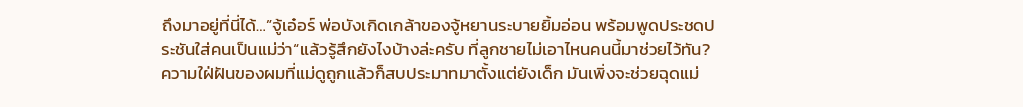ถึงมาอยู่ที่นี่ได้…”จู้เอ๋อร์ พ่อบังเกิดเกล้าของจู้หยานระบายยิ้มอ่อน พร้อมพูดประชดประชันใส่คนเป็นแม่ว่า“แล้วรู้สึกยังไงบ้างล่ะครับ ที่ลูกชายไม่เอาไหนคนนี้มาช่วยไว้ทัน? ความใฝ่ฝันของผมที่แม่ดูถูกแล้วก็สบประมาทมาตั้งแต่ยังเด็ก มันเพิ่งจะช่วยฉุดแม่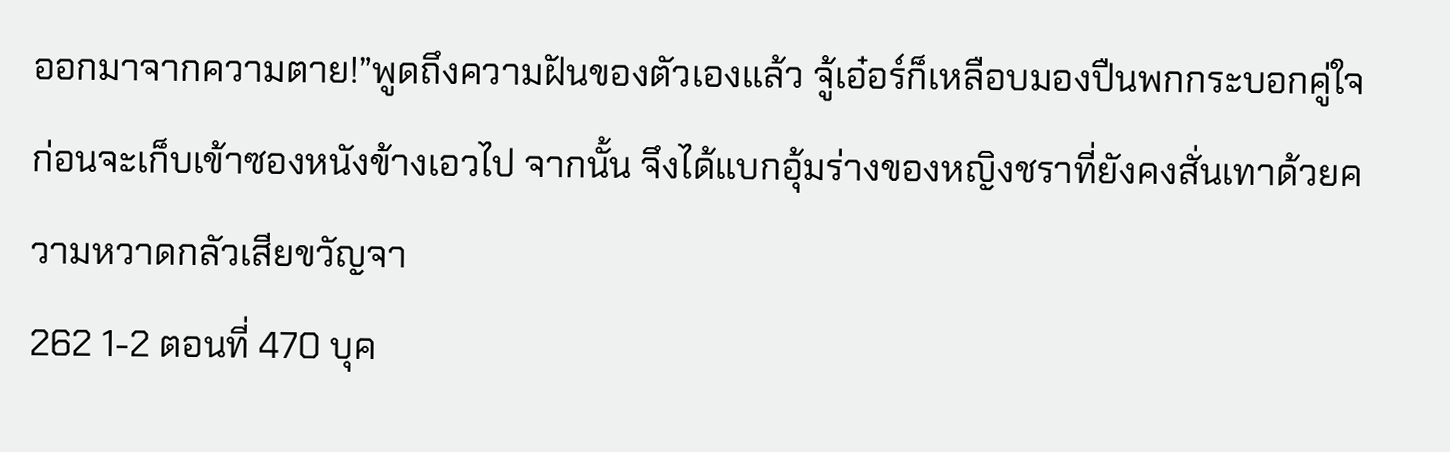ออกมาจากความตาย!”พูดถึงความฝันของตัวเองแล้ว จู้เอ๋อร์ก็เหลือบมองปืนพกกระบอกคู่ใจก่อนจะเก็บเข้าซองหนังข้างเอวไป จากนั้น จึงได้แบกอุ้มร่างของหญิงชราที่ยังคงสั่นเทาด้วยความหวาดกลัวเสียขวัญจา
262 1-2 ตอนที่ 470 บุค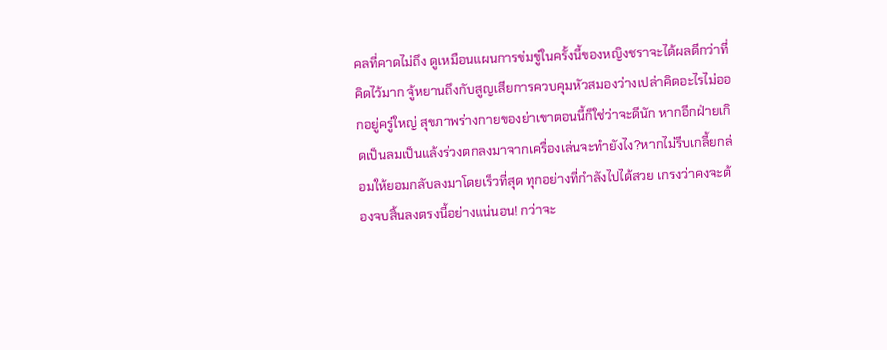คลที่คาดไม่ถึง ดูเหมือนแผนการข่มขู่ในครั้งนี้ของหญิงชราจะได้ผลดีกว่าที่คิดไว้มาก จู้หยานถึงกับสูญเสียการควบคุมหัวสมองว่างเปล่าคิดอะไรไม่ออกอยู่ครู่ใหญ่ สุขภาพร่างกายของย่าเขาตอนนี้ก็ใช่ว่าจะดีนัก หากอีกฝ่ายเกิดเป็นลมเป็นแล้งร่วงตกลงมาจากเครื่องเล่นจะทำยังไง?หากไม่รีบเกลี้ยกล่อมให้ยอมกลับลงมาโดยเร็วที่สุด ทุกอย่างที่กำลังไปได้สวย เกรงว่าคงจะต้องจบสิ้นลงตรงนี้อย่างแน่นอน! กว่าจะ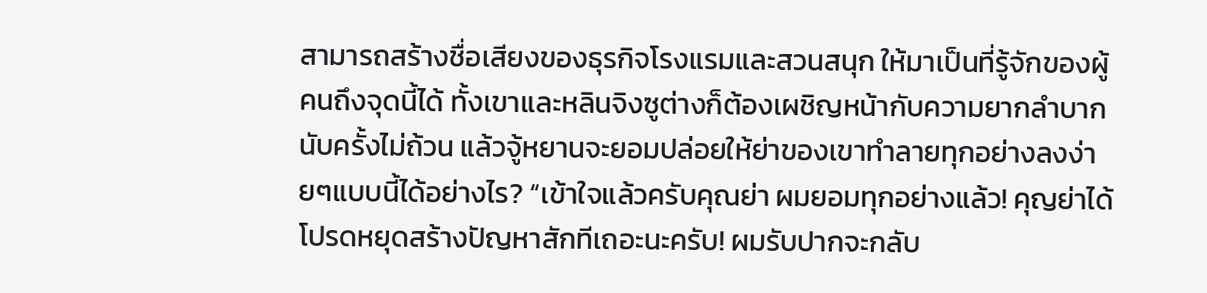สามารถสร้างชื่อเสียงของธุรกิจโรงแรมและสวนสนุก ให้มาเป็นที่รู้จักของผู้คนถึงจุดนี้ได้ ทั้งเขาและหลินจิงซูต่างก็ต้องเผชิญหน้ากับความยากลำบากนับครั้งไม่ถ้วน แล้วจู้หยานจะยอมปล่อยให้ย่าของเขาทำลายทุกอย่างลงง่ายๆแบบนี้ได้อย่างไร? “เข้าใจแล้วครับคุณย่า ผมยอมทุกอย่างแล้ว! คุญย่าได้โปรดหยุดสร้างปัญหาสักทีเถอะนะครับ! ผมรับปากจะกลับ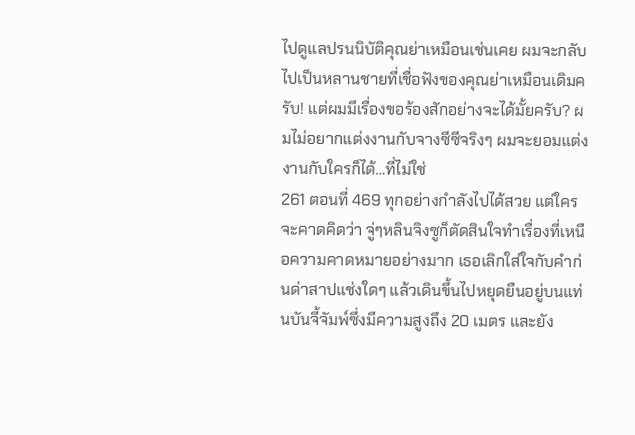ไปดูแลปรนนิบัติคุณย่าเหมือนเช่นเคย ผมจะกลับไปเป็นหลานชายที่เชื่อฟังของคุณย่าเหมือนเดิมครับ! แต่ผมมีเรื่องขอร้องสักอย่างจะได้มั้ยครับ? ผมไม่อยากแต่งงานกับจางซีซีจริงๆ ผมจะยอมแต่งงานกับใครก็ได้…ที่ไม่ใช่
261 ตอนที่ 469 ทุกอย่างกำลังไปได้สวย แต่ใครจะคาดคิดว่า จู่ๆหลินจิงซูก็ตัดสินใจทำเรื่องที่เหนือความคาดหมายอย่างมาก เธอเลิกใส่ใจกับคำก่นด่าสาปแช่งใดๆ แล้วเดินขึ้นไปหยุดยืนอยู่บนแท่นบันจี้จัมพ์ซึ่งมีความสูงถึง 20 เมตร และยัง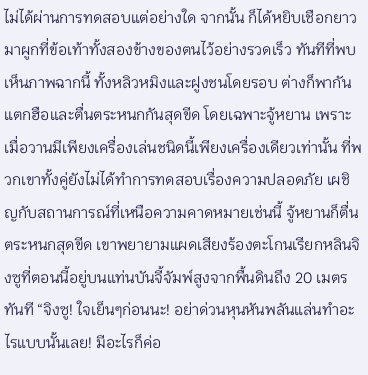ไม่ได้ผ่านการทดสอบแต่อย่างใด จากนั้น ก็ได้หยิบเชือกยาวมาผูกที่ข้อเท้าทั้งสองข้างของตนไว้อย่างรวดเร็ว ทันทีที่พบเห็นภาพฉากนี้ ทั้งหลิวหมิงและฝูงชนโดยรอบ ต่างก็พากันแตกฮือและตื่นตระหนกกันสุดขีด โดยเฉพาะจู้หยาน เพราะเมื่อวานมีเพียงเครื่องเล่นชนิดนี้เพียงเครื่องเดียวเท่านั้น ที่พวกเขาทั้งคู่ยังไม่ได้ทำการทดสอบเรื่องความปลอดภัย เผชิญกับสถานการณ์ที่เหนือความคาดหมายเช่นนี้ จู้หยานก็ตื่นตระหนกสุดขีด เขาพยายามแผดเสียงร้องตะโกนเรียกหลินจิงซูที่ตอนนี้อยู่บนแท่นบันจี้จัมพ์สูงจากพื้นดินถึง 20 เมตรทันที “จิงซู! ใจเย็นๆก่อนนะ! อย่าด่วนหุนหันพลันแล่นทำอะไรแบบนั้นเลย! มีอะไรก็ค่อ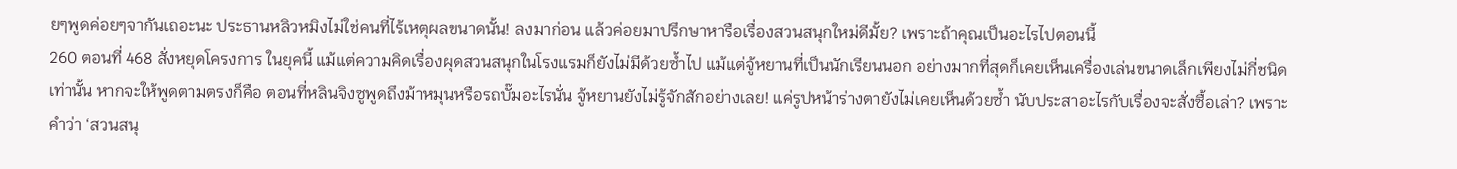ยๆพูดค่อยๆจากันเถอะนะ ประธานหลิวหมิงไม่ใช่คนที่ไร้เหตุผลขนาดนั้น! ลงมาก่อน แล้วค่อยมาปรึกษาหารือเรื่องสวนสนุกใหม่ดีมั้ย? เพราะถ้าคุณเป็นอะไรไปตอนนี้
260 ตอนที่ 468 สั่งหยุดโครงการ ในยุคนี้ แม้แต่ความคิดเรื่องผุดสวนสนุกในโรงแรมก็ยังไม่มีด้วยซ้ำไป แม้แต่จู้หยานที่เป็นนักเรียนนอก อย่างมากที่สุดก็เคยเห็นเครื่องเล่นขนาดเล็กเพียงไม่กี่ชนิดเท่านั้น หากจะให้พูดตามตรงก็คือ ตอนที่หลินจิงซูพูดถึงม้าหมุนหรือรถบั๊มอะไรนั่น จู้หยานยังไม่รู้จักสักอย่างเลย! แค่รูปหน้าร่างตายังไม่เคยเห็นด้วยซ้ำ นับประสาอะไรกับเรื่องจะสั่งซื้อเล่า? เพราะคำว่า ‘สวนสนุ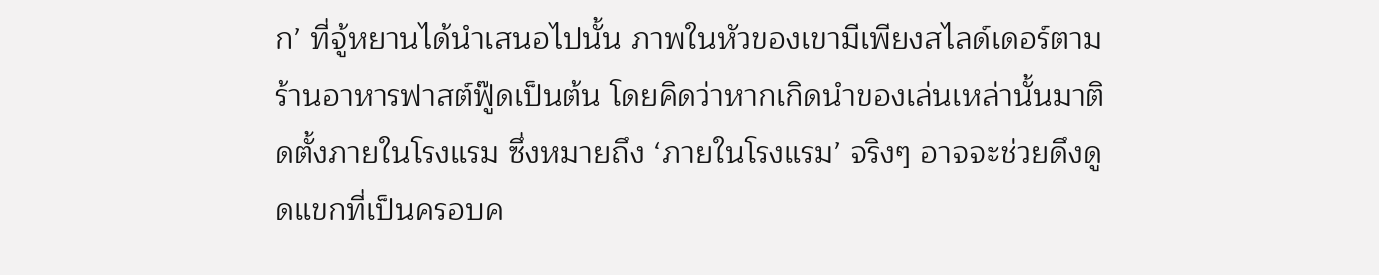ก’ ที่จู้หยานได้นำเสนอไปนั้น ภาพในหัวของเขามีเพียงสไลด์เดอร์ตามร้านอาหารฟาสต์ฟู๊ดเป็นต้น โดยคิดว่าหากเกิดนำของเล่นเหล่านั้นมาติดตั้งภายในโรงแรม ซึ่งหมายถึง ‘ภายในโรงแรม’ จริงๆ อาจจะช่วยดึงดูดแขกที่เป็นครอบค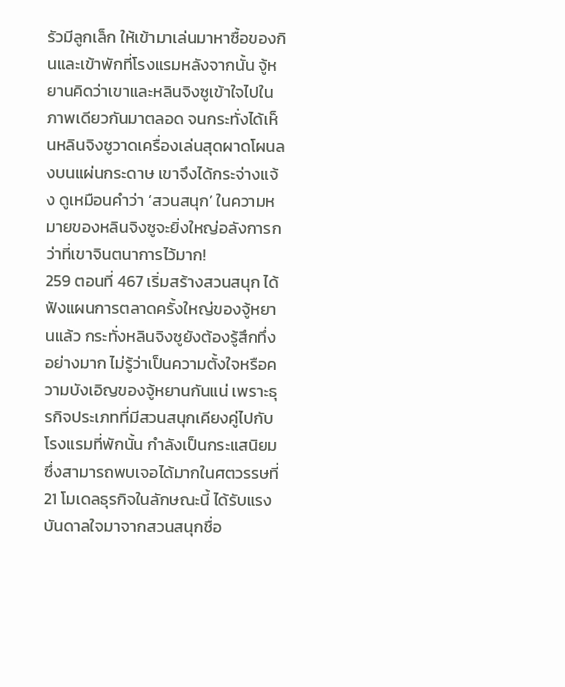รัวมีลูกเล็ก ให้เข้ามาเล่นมาหาซื้อของกินและเข้าพักที่โรงแรมหลังจากนั้น จู้หยานคิดว่าเขาและหลินจิงซูเข้าใจไปในภาพเดียวกันมาตลอด จนกระทั่งได้เห็นหลินจิงซูวาดเครื่องเล่นสุดผาดโผนลงบนแผ่นกระดาษ เขาจึงได้กระจ่างแจ้ง ดูเหมือนคำว่า ‘สวนสนุก’ ในความหมายของหลินจิงซูจะยิ่งใหญ่อลังการกว่าที่เขาจินตนาการไว้มาก!
259 ตอนที่ 467 เริ่มสร้างสวนสนุก ได้ฟังแผนการตลาดครั้งใหญ่ของจู้หยานแล้ว กระทั่งหลินจิงซูยังต้องรู้สึกทึ่งอย่างมาก ไม่รู้ว่าเป็นความตั้งใจหรือความบังเอิญของจู้หยานกันแน่ เพราะธุรกิจประเภทที่มีสวนสนุกเคียงคู่ไปกับโรงแรมที่พักนั้น กำลังเป็นกระแสนิยมซึ่งสามารถพบเจอได้มากในศตวรรษที่ 21 โมเดลธุรกิจในลักษณะนี้ ได้รับแรงบันดาลใจมาจากสวนสนุกชื่อ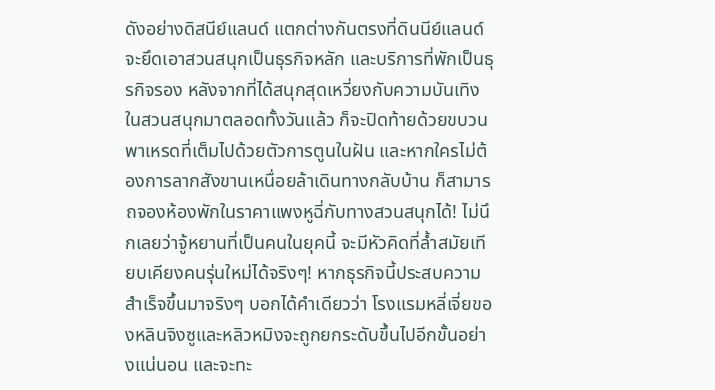ดังอย่างดิสนีย์แลนด์ แตกต่างกันตรงที่ดินนีย์แลนด์จะยึดเอาสวนสนุกเป็นธุรกิจหลัก และบริการที่พักเป็นธุรกิจรอง หลังจากที่ได้สนุกสุดเหวี่ยงกับความบันเทิงในสวนสนุกมาตลอดทั้งวันแล้ว ก็จะปิดท้ายด้วยขบวนพาเหรดที่เต็มไปด้วยตัวการตูนในฝัน และหากใครไม่ต้องการลากสังขานเหนื่อยล้าเดินทางกลับบ้าน ก็สามารถจองห้องพักในราคาแพงหูฉี่กับทางสวนสนุกได้! ไม่นึกเลยว่าจู้หยานที่เป็นคนในยุคนี้ จะมีหัวคิดที่ล้ำสมัยเทียบเคียงคนรุ่นใหม่ได้จริงๆ! หากธุรกิจนี้ประสบความสำเร็จขึ้นมาจริงๆ บอกได้คำเดียวว่า โรงแรมหลี่เจี่ยของหลินจิงซูและหลิวหมิงจะถูกยกระดับขึ้นไปอีกขั้นอย่างแน่นอน และจะทะ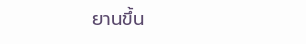ยานขึ้น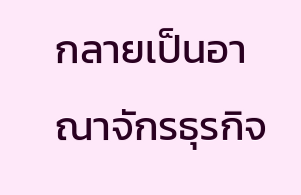กลายเป็นอาณาจักรธุรกิจ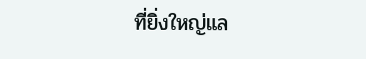ที่ยิ่งใหญ่แล